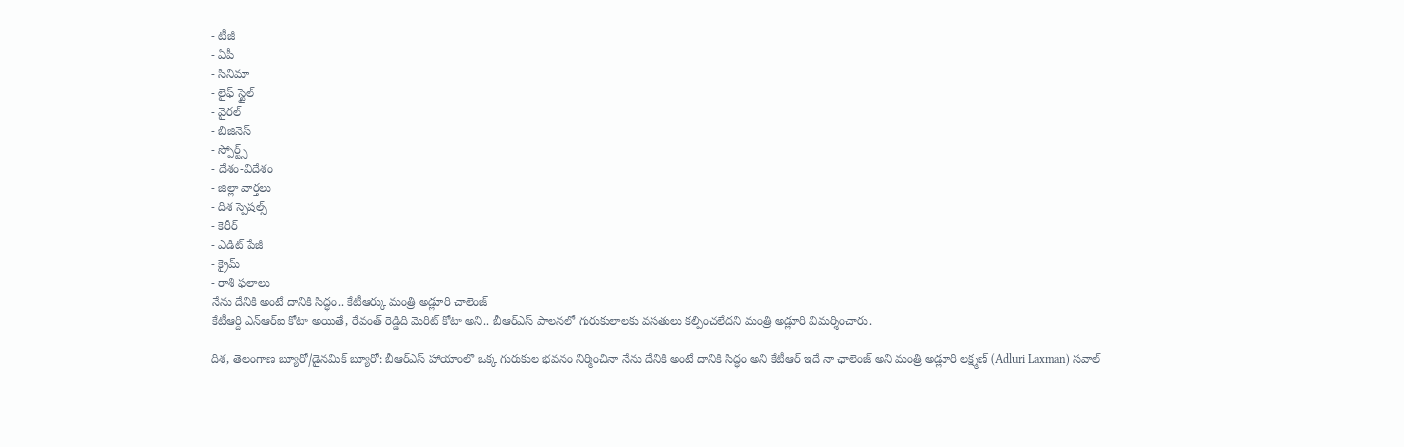- టీజీ
- ఏపీ
- సినిమా
- లైఫ్ స్టైల్
- వైరల్
- బిజినెస్
- స్పోర్ట్స్
- దేశం-విదేశం
- జిల్లా వార్తలు
- దిశ స్పెషల్స్
- కెరీర్
- ఎడిట్ పేజీ
- క్రైమ్
- రాశి ఫలాలు
నేను దేనికి అంటే దానికి సిద్ధం.. కేటీఆర్కు మంత్రి అడ్లూరి చాలెంజ్
కేటీఆర్ది ఎన్ఆర్ఐ కోటా అయితే, రేవంత్ రెడ్డిది మెరిట్ కోటా అని.. బీఆర్ఎస్ పాలనలో గురుకులాలకు వసతులు కల్పించలేదని మంత్రి అడ్లూరి విమర్శించారు.

దిశ, తెలంగాణ బ్యూరో/డైనమిక్ బ్యూరో: బీఆర్ఎస్ హాయాంలొ ఒక్క గురుకుల భవనం నిర్మించినా నేను దేనికి అంటే దానికి సిద్ధం అని కేటీఆర్ ఇదే నా ఛాలెంజ్ అని మంత్రి అడ్లూరి లక్ష్మణ్ (Adluri Laxman) సవాల్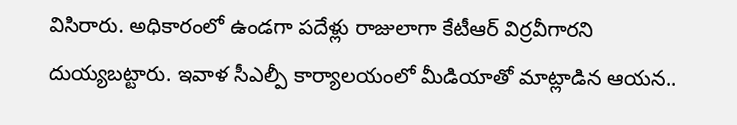విసిరారు. అధికారంలో ఉండగా పదేళ్లు రాజులాగా కేటీఆర్ విర్రవీగారని దుయ్యబట్టారు. ఇవాళ సీఎల్పీ కార్యాలయంలో మీడియాతో మాట్లాడిన ఆయన..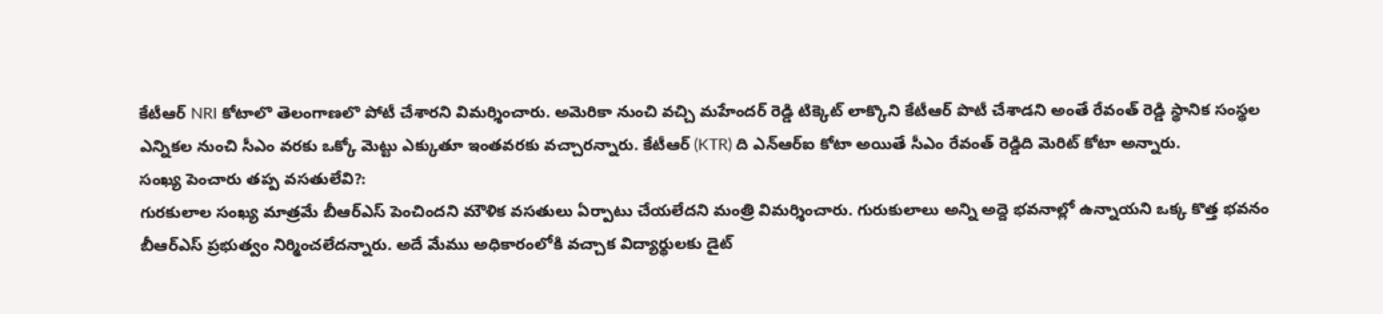కేటీఆర్ NRI కోటాలొ తెలంగాణలొ పోటీ చేశారని విమర్శించారు. అమెరికా నుంచి వచ్చి మహేందర్ రెడ్డి టిక్కెట్ లాక్కొని కేటీఆర్ పొటీ చేశాడని అంతే రేవంత్ రెడ్డి స్థానిక సంస్థల ఎన్నికల నుంచి సీఎం వరకు ఒక్కో మెట్టు ఎక్కుతూ ఇంతవరకు వచ్చారన్నారు. కేటీఆర్ (KTR) ది ఎన్ఆర్ఐ కోటా అయితే సీఎం రేవంత్ రెడ్డిది మెరిట్ కోటా అన్నారు.
సంఖ్య పెంచారు తప్ప వసతులేవి?:
గురకులాల సంఖ్య మాత్రమే బీఆర్ఎస్ పెంచిందని మౌళిక వసతులు ఏర్పాటు చేయలేదని మంత్రి విమర్శించారు. గురుకులాలు అన్ని అద్దె భవనాల్లో ఉన్నాయని ఒక్క కొత్త భవనం బీఆర్ఎస్ ప్రభుత్వం నిర్మించలేదన్నారు. అదే మేము అధికారంలోకి వచ్చాక విద్యార్థులకు డైట్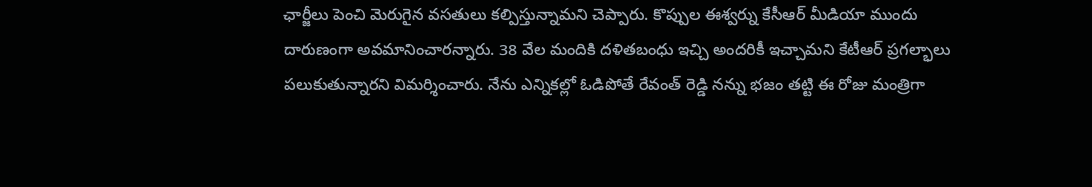ఛార్జీలు పెంచి మెరుగైన వసతులు కల్పిస్తున్నామని చెప్పారు. కొప్పుల ఈశ్వర్ను కేసీఆర్ మీడియా ముందు దారుణంగా అవమానించారన్నారు. 38 వేల మందికి దళితబంధు ఇచ్చి అందరికీ ఇచ్చామని కేటీఆర్ ప్రగల్భాలు పలుకుతున్నారని విమర్శించారు. నేను ఎన్నికల్లో ఓడిపోతే రేవంత్ రెడ్డి నన్ను భజం తట్టి ఈ రోజు మంత్రిగా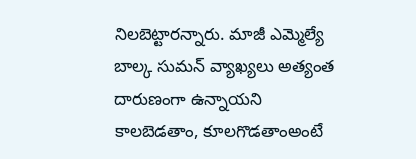నిలబెట్టారన్నారు. మాజీ ఎమ్మెల్యే బాల్క సుమన్ వ్యాఖ్యలు అత్యంత దారుణంగా ఉన్నాయని కాలబెడతాం, కూలగొడతాంఅంటే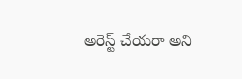అరెస్ట్ చేయరా అని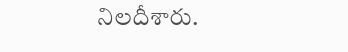నిలదీశారు.